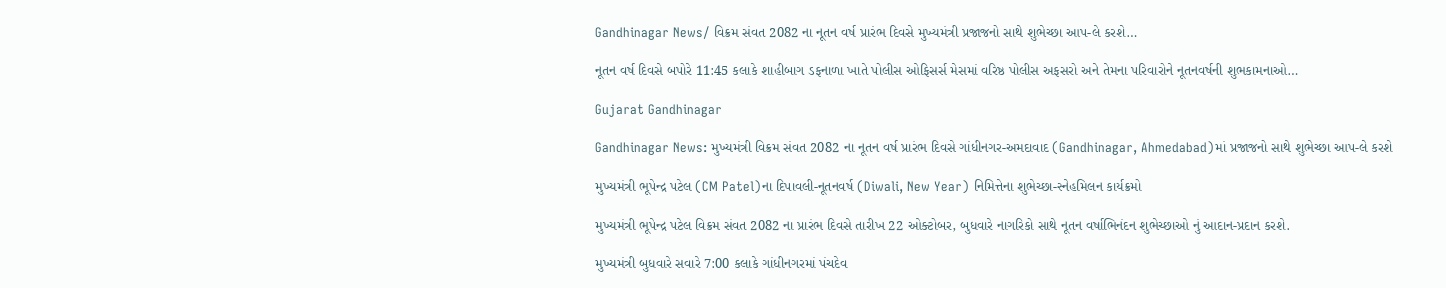Gandhinagar News/ વિક્રમ સંવત 2082 ના નૂતન વર્ષ પ્રારંભ દિવસે મુખ્યમંત્રી પ્રજાજનો સાથે શુભેચ્છા આપ-લે કરશે…

નૂતન વર્ષ દિવસે બપોરે 11:45 કલાકે શાહીબાગ ડફનાળા ખાતે પોલીસ ઓફિસર્સ મેસમાં વરિષ્ઠ પોલીસ અફસરો અને તેમના પરિવારોને નૂતનવર્ષની શુભકામનાઓ…

Gujarat Gandhinagar

Gandhinagar News: મુખ્યમંત્રી વિક્રમ સંવત 2082 ના નૂતન વર્ષ પ્રારંભ દિવસે ગાંધીનગર-અમદાવાદ (Gandhinagar, Ahmedabad)માં પ્રજાજનો સાથે શુભેચ્છા આપ-લે કરશે

મુખ્યમંત્રી ભૂપેન્દ્ર પટેલ (CM Patel)ના દિપાવલી-નૂતનવર્ષ (Diwali, New Year) નિમિત્તેના શુભેચ્છા-સ્નેહમિલન કાર્યક્રમો

મુખ્યમંત્રી ભૂપેન્દ્ર પટેલ વિક્રમ સંવત 2082 ના પ્રારંભ દિવસે તારીખ 22 ઓક્ટોબર, બુધવારે નાગરિકો સાથે નૂતન વર્ષાભિનંદન શુભેચ્છાઓ નું આદાન-પ્રદાન કરશે.

મુખ્યમંત્રી બુધવારે સવારે 7:00 કલાકે ગાંધીનગરમાં પંચદેવ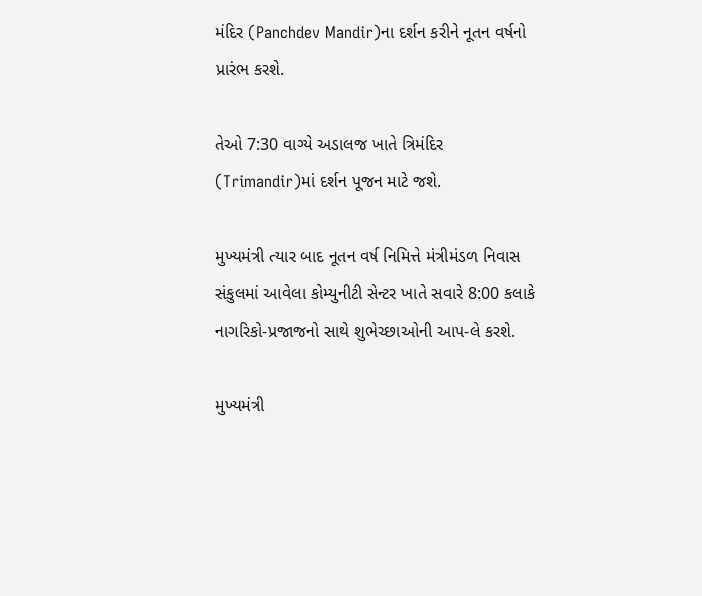મંદિર (Panchdev Mandir)ના દર્શન કરીને નૂતન વર્ષનો પ્રારંભ કરશે.

તેઓ 7:30 વાગ્યે અડાલજ ખાતે ત્રિમંદિર (Trimandir)માં દર્શન પૂજન માટે જશે.

મુખ્યમંત્રી ત્યાર બાદ નૂતન વર્ષ નિમિત્તે મંત્રીમંડળ નિવાસ સંકુલમાં આવેલા કોમ્યુનીટી સેન્‍ટર ખાતે સવારે 8:00 કલાકે નાગરિકો-પ્રજાજનો સાથે શુભેચ્છાઓની આપ-લે કરશે.

મુખ્યમંત્રી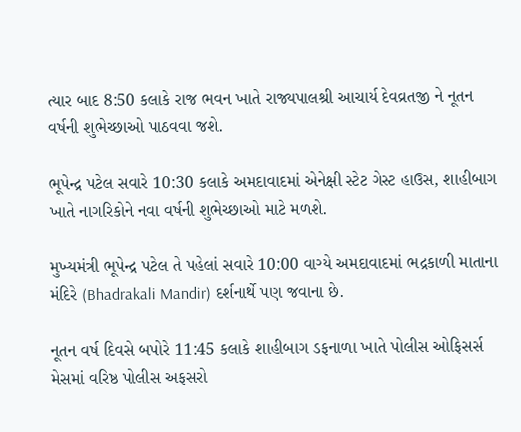ત્યાર બાદ 8:50 કલાકે રાજ ભવન ખાતે રાજ્યપાલશ્રી આચાર્ય દેવવ્રતજી ને નૂતન વર્ષની શુભેચ્છાઓ પાઠવવા જશે.

ભૂપેન્દ્ર પટેલ સવારે 10:30 કલાકે અમદાવાદમાં એનેક્ષી સ્ટેટ ગેસ્ટ હાઉસ, શાહીબાગ ખાતે નાગરિકોને નવા વર્ષની શુભેચ્છાઓ માટે મળશે.

મુખ્યમંત્રી ભૂપેન્દ્ર પટેલ તે પહેલાં સવારે 10:00 વાગ્યે અમદાવાદમાં ભદ્રકાળી માતાના મંદિરે (Bhadrakali Mandir) દર્શનાર્થે પણ જવાના છે.

નૂતન વર્ષ દિવસે બપોરે 11:45 કલાકે શાહીબાગ ડફનાળા ખાતે પોલીસ ઓફિસર્સ મેસમાં વરિષ્ઠ પોલીસ અફસરો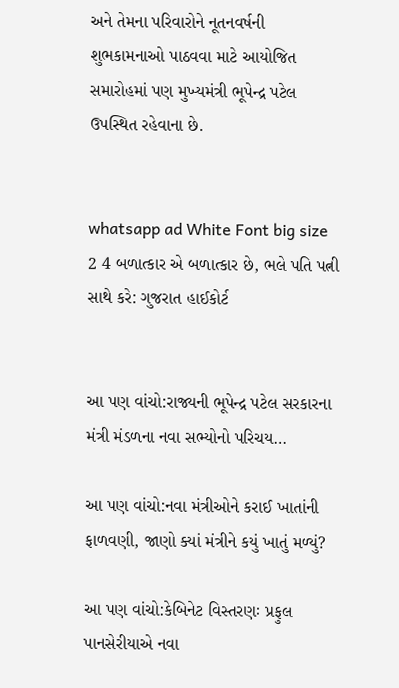અને તેમના પરિવારોને નૂતનવર્ષની શુભકામનાઓ પાઠવવા માટે આયોજિત સમારોહમાં પણ મુખ્યમંત્રી ભૂપેન્દ્ર પટેલ ઉપસ્થિત રહેવાના છે.


whatsapp ad White Font big size 2 4 બળાત્કાર એ બળાત્કાર છે, ભલે પતિ પત્ની સાથે કરે: ગુજરાત હાઈકોર્ટ


આ પણ વાંચો:રાજ્યની ભૂપેન્દ્ર પટેલ સરકારના મંત્રી મંડળના નવા સભ્યોનો પરિચય…

આ પણ વાંચો:નવા મંત્રીઓને કરાઈ ખાતાંની ફાળવણી, જાણો ક્યાં મંત્રીને કયું ખાતું મળ્યું?

આ પણ વાંચો:કેબિનેટ વિસ્તરણઃ પ્રફુલ પાનસેરીયાએ નવા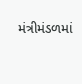મંત્રીમંડળમાં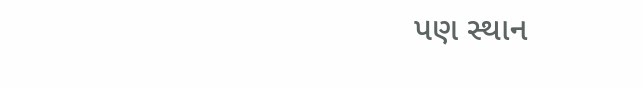પણ સ્થાન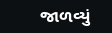જાળવ્યું